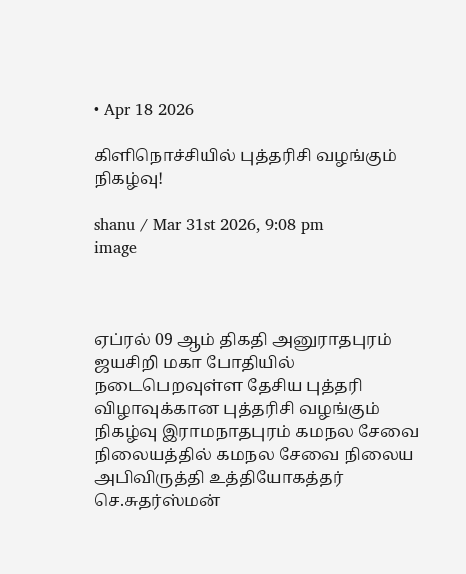• Apr 18 2026

கிளிநொச்சியில் புத்தரிசி வழங்கும் நிகழ்வு!

shanu / Mar 31st 2026, 9:08 pm
image



ஏப்ரல் 09 ஆம் திகதி அனுராதபுரம் ஜயசிறி மகா போதியில் நடைபெறவுள்ள தேசிய புத்தரி விழாவுக்கான புத்தரிசி வழங்கும்  நிகழ்வு இராமநாதபுரம் கமநல சேவை நிலையத்தில் கமநல சேவை நிலைய அபிவிருத்தி உத்தியோகத்தர்  செ.சுதர்ஸ்மன்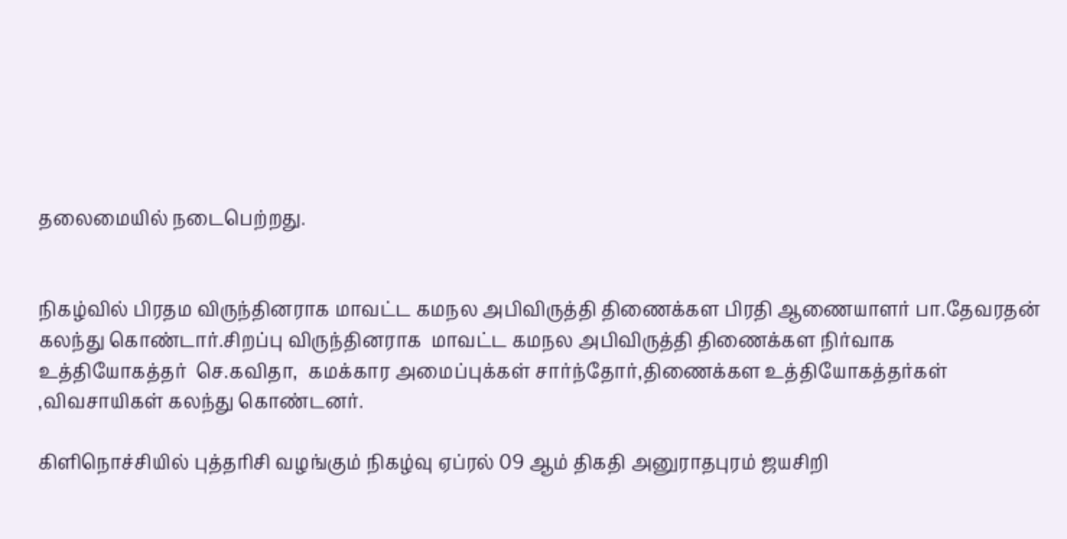தலைமையில் நடைபெற்றது.


நிகழ்வில் பிரதம விருந்தினராக மாவட்ட கமநல அபிவிருத்தி திணைக்கள பிரதி ஆணையாளர் பா.தேவரதன் கலந்து கொண்டார்.சிறப்பு விருந்தினராக  மாவட்ட கமநல அபிவிருத்தி திணைக்கள நிர்வாக உத்தியோகத்தர்  செ.கவிதா,  கமக்கார அமைப்புக்கள் சார்ந்தோர்,திணைக்கள உத்தியோகத்தர்கள் ,விவசாயிகள் கலந்து கொண்டனர்.

கிளிநொச்சியில் புத்தரிசி வழங்கும் நிகழ்வு ஏப்ரல் 09 ஆம் திகதி அனுராதபுரம் ஜயசிறி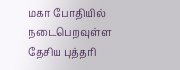மகா போதியில் நடைபெறவுள்ள தேசிய புத்தரி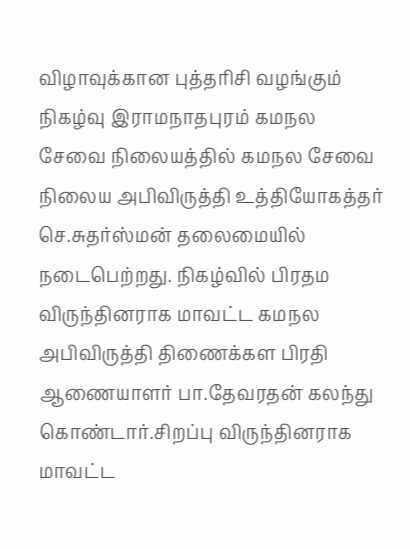விழாவுக்கான புத்தரிசி வழங்கும்  நிகழ்வு இராமநாதபுரம் கமநல சேவை நிலையத்தில் கமநல சேவை நிலைய அபிவிருத்தி உத்தியோகத்தர்  செ.சுதர்ஸ்மன் தலைமையில் நடைபெற்றது. நிகழ்வில் பிரதம விருந்தினராக மாவட்ட கமநல அபிவிருத்தி திணைக்கள பிரதி ஆணையாளர் பா.தேவரதன் கலந்து கொண்டார்.சிறப்பு விருந்தினராக  மாவட்ட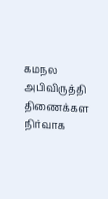கமநல அபிவிருத்தி திணைக்கள நிர்வாக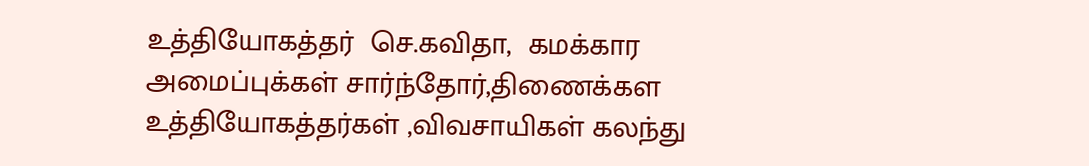உத்தியோகத்தர்  செ.கவிதா,  கமக்கார அமைப்புக்கள் சார்ந்தோர்,திணைக்கள உத்தியோகத்தர்கள் ,விவசாயிகள் கலந்து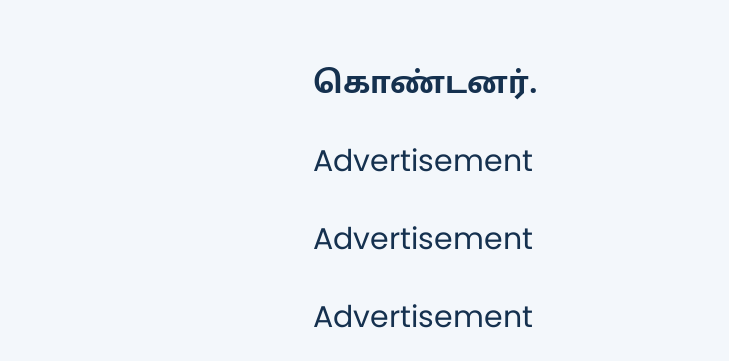கொண்டனர்.

Advertisement

Advertisement

Advertisement